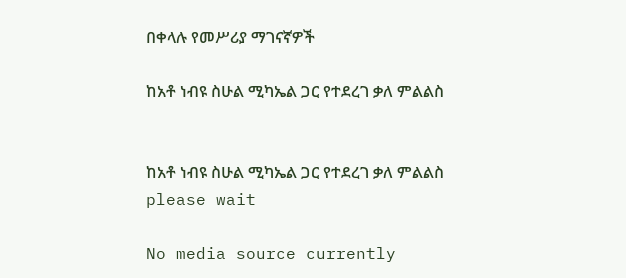በቀላሉ የመሥሪያ ማገናኛዎች

ከአቶ ነብዩ ስሁል ሚካኤል ጋር የተደረገ ቃለ ምልልስ


ከአቶ ነብዩ ስሁል ሚካኤል ጋር የተደረገ ቃለ ምልልስ
please wait

No media source currently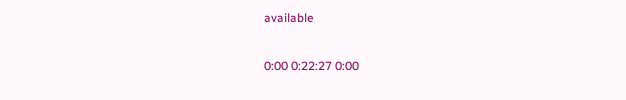available

0:00 0:22:27 0:00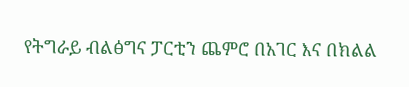የትግራይ ብልፅግና ፓርቲን ጨምሮ በአገር እና በክልል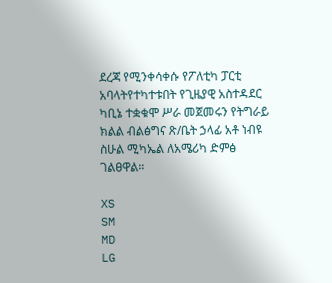ደረጃ የሚንቀሳቀሱ የፖለቲካ ፓርቲ አባላትየተካተቱበት የጊዜያዊ አስተዳደር ካቢኔ ተቋቁሞ ሥራ መጀመሩን የትግራይ ክልል ብልፅግና ጽ/ቤት ኃላፊ አቶ ነብዩ ስሁል ሚካኤል ለአሜሪካ ድምፅ ገልፀዋል።

XS
SM
MD
LG